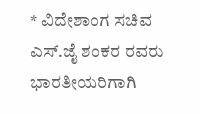* ವಿದೇಶಾಂಗ ಸಚಿವ ಎಸ್.ಜೈ ಶಂಕರ ರವರು ಭಾರತೀಯರಿಗಾಗಿ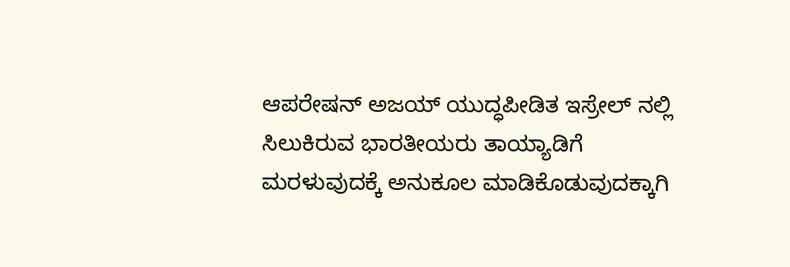ಆಪರೇಷನ್ ಅಜಯ್ ಯುದ್ಧಪೀಡಿತ ಇಸ್ರೇಲ್‌ ನಲ್ಲಿ ಸಿಲುಕಿರುವ ಭಾರತೀಯರು ತಾಯ್ಯಾಡಿಗೆ ಮರಳುವುದಕ್ಕೆ ಅನುಕೂಲ ಮಾಡಿಕೊಡುವುದಕ್ಕಾಗಿ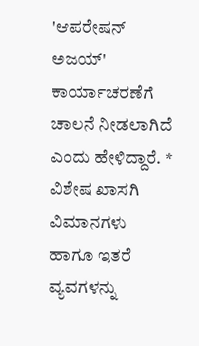'ಆಪರೇಷನ್ ಅಜಯ್' ಕಾರ್ಯಾಚರಣೆಗೆ ಚಾಲನೆ ನೀಡಲಾಗಿದೆ ಎಂದು ಹೇಳಿದ್ದಾರೆ. * ವಿಶೇಷ ಖಾಸಗಿ ವಿಮಾನಗಳು ಹಾಗೂ ಇತರೆ ವ್ಯವಗಳನ್ನು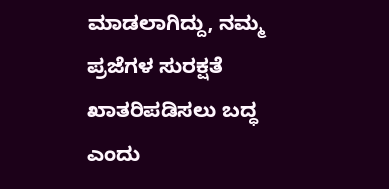ಮಾಡಲಾಗಿದ್ದು, ನಮ್ಮ ಪ್ರಜೆಗಳ ಸುರಕ್ಷತೆ ಖಾತರಿಪಡಿಸಲು ಬದ್ಧ ಎಂದು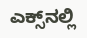ಎಕ್ಸ್‌ನಲ್ಲಿ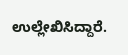ಉಲ್ಲೇಖಿಸಿದ್ದಾರೆ.